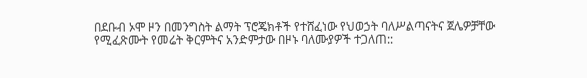በደቡብ ኦሞ ዞን በመንግስት ልማት ፕሮጄክቶች የተሸፈነው የህወኃት ባለሥልጣናትና ጀሌዎቻቸው የሚፈጽሙት የመሬት ቅርምትና አንድምታው በዞኑ ባለሙያዎች ተጋለጠ::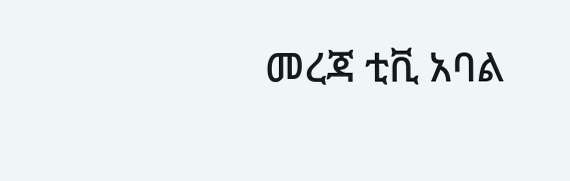መረጃ ቲቪ አባል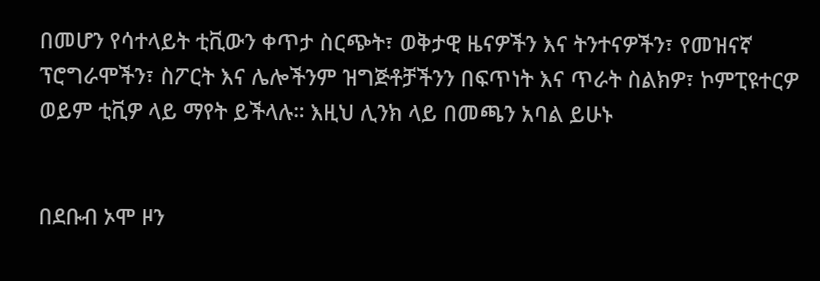በመሆን የሳተላይት ቲቪውን ቀጥታ ስርጭት፣ ወቅታዊ ዜናዎችን እና ትንተናዎችን፣ የመዝናኛ ፕሮግራሞችን፣ ስፖርት እና ሌሎችንም ዝግጅቶቻችንን በፍጥነት እና ጥራት ስልክዎ፣ ኮምፒዩተርዎ ወይም ቲቪዎ ላይ ማየት ይችላሉ። እዚህ ሊንክ ላይ በመጫን አባል ይሁኑ


በደቡብ ኦሞ ዞን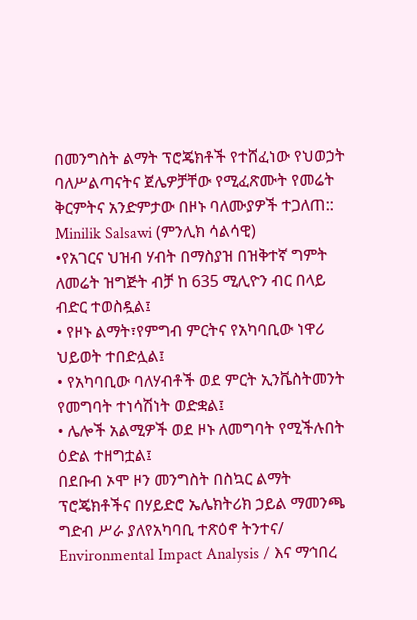በመንግስት ልማት ፕሮጄክቶች የተሸፈነው የህወኃት ባለሥልጣናትና ጀሌዎቻቸው የሚፈጽሙት የመሬት ቅርምትና አንድምታው በዞኑ ባለሙያዎች ተጋለጠ:: Minilik Salsawi (ምንሊክ ሳልሳዊ)
•የአገርና ህዝብ ሃብት በማስያዝ በዝቅተኛ ግምት ለመሬት ዝግጅት ብቻ ከ 635 ሚሊዮን ብር በላይ ብድር ተወስዷል፤
• የዞኑ ልማት፣የምግብ ምርትና የአካባቢው ነዋሪ ህይወት ተበድሏል፤
• የአካባቢው ባለሃብቶች ወደ ምርት ኢንቬስትመንት የመግባት ተነሳሽነት ወድቋል፤
• ሌሎች አልሚዎች ወደ ዞኑ ለመግባት የሚችሉበት ዕድል ተዘግቷል፤
በደቡብ ኦሞ ዞን መንግስት በስኳር ልማት ፕሮጄክቶችና በሃይድሮ ኤሌክትሪክ ኃይል ማመንጫ ግድብ ሥራ ያለየአካባቢ ተጽዕኖ ትንተና/ Environmental Impact Analysis / እና ማኅበረ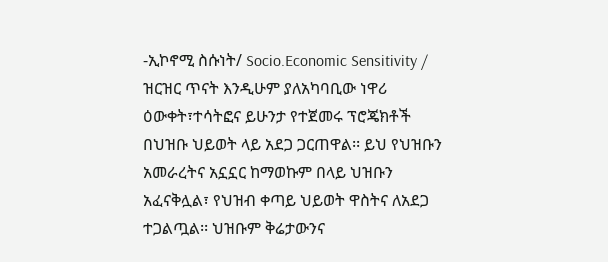-ኢኮኖሚ ስሱነት/ Socio.Economic Sensitivity / ዝርዝር ጥናት እንዲሁም ያለአካባቢው ነዋሪ ዕውቀት፣ተሳትፎና ይሁንታ የተጀመሩ ፕሮጄክቶች በህዝቡ ህይወት ላይ አደጋ ጋርጠዋል፡፡ ይህ የህዝቡን አመራረትና አኗኗር ከማወኩም በላይ ህዝቡን አፈናቅሏል፣ የህዝብ ቀጣይ ህይወት ዋስትና ለአደጋ ተጋልጧል፡፡ ህዝቡም ቅሬታውንና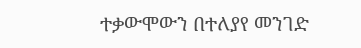ተቃውሞውን በተለያየ መንገድ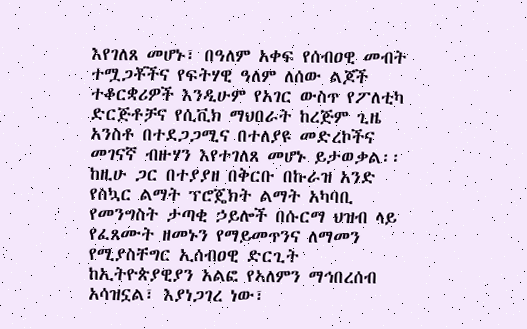እየገለጸ መሆኑ፣ በዓለም አቀፍ የሰብዐዊ መብት ተሟጋቾችና የፍትሃዊ ዓለም ለሰው ልጆች ተቆርቋሪዎች እንዲሁም የአገር ውስጥ የፖለቲካ ድርጅቶቻና የሲቪክ ማህበራት ከረጅም ጊዜ አንስቶ በተደጋጋሚና በተለያዩ መድረኮችና መገናኛ ብዙሃን እየተገለጸ መሆኑ ይታወቃል፡፡
ከዚሁ ጋር በተያያዘ በቅርቡ በኩራዝ አንድ የስኳር ልማት ፕሮጄክት ልማት አካባቢ የመንግስት ታጣቂ ኃይሎች በሱርማ ህዝብ ላይ የፈጸሙት ዘመኑን የማይመጥንና ለማመን የሚያስቸግር ኢሰብዐዊ ድርጊት ከኢትዮጵያዊያን አልፎ የኣለምን ማኅበረሰብ አሳዝኗል፣ እያነጋገረ ነው፣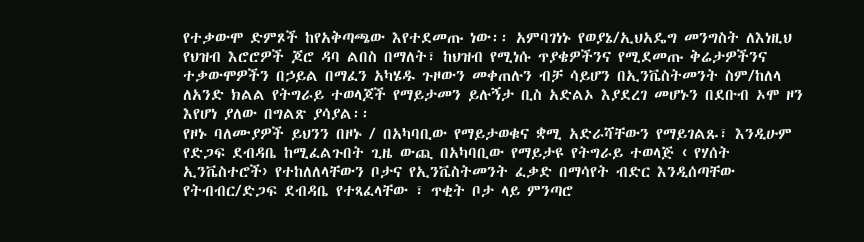የተቃውሞ ድምጾች ከየአቅጣጫው እየተደመጡ ነው፡፡ አምባገነኑ የወያኔ/ኢህአዴግ መንግስት ለእነዚህ የህዝብ እሮሮዎች ጆሮ ዳባ ልበስ በማለት፣ ከህዝብ የሚነሱ ጥያቄዎችንና የሚደመጡ ቅሬታዎችንና ተቃውሞዎችን በኃይል በማፈን አካሄዱ ጉዞውን መቀጠሉን ብቻ ሳይሆን በኢንቬስትመንት ስም/ከለላ ለአንድ ክልል የትግራይ ተወላጆች የማይታመን ይሉኝታ ቢስ አድልኦ እያደረገ መሆኑን በደቡብ ኦሞ ዞን እየሆነ ያለው በግልጽ ያሳያል፡፡
የዞኑ ባለሙያዎች ይህንን በዞኑ / በአካባቢው የማይታወቁና ቋሚ አድራሻቸውን የማይገልጹ፣ እንዲሁም የድጋፍ ደብዳቤ ከሚፈልጉበት ጊዜ ውጪ በአካባቢው የማይታዩ የትግራይ ተወላጅ ‹ የሃሰት ኢንቬስተሮች› የተከለለላቸውን ቦታና የኢንቬስትመንት ፈቃድ በማሳየት ብድር እንዲሰጣቸው የትብብር/ድጋፍ ደብዳቤ የተጻፈላቸው ፣ ጥቂት ቦታ ላይ ምንጣሮ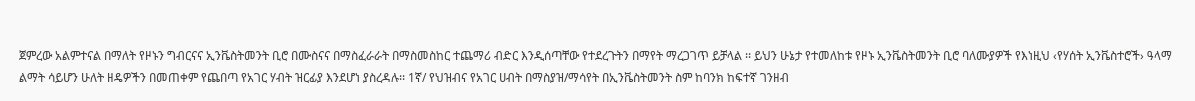ጀምረው አልምተናል በማለት የዞኑን ግብርናና ኢንቬስትመንት ቢሮ በሙስናና በማስፈራራት በማስመስከር ተጨማሪ ብድር እንዲሰጣቸው የተደረጉትን በማየት ማረጋገጥ ይቻላል ፡፡ ይህን ሁኔታ የተመለከቱ የዞኑ ኢንቬስትመንት ቢሮ ባለሙያዎች የእነዚህ ‹የሃሰት ኢንቬስተሮች› ዓላማ ልማት ሳይሆን ሁለት ዘዴዎችን በመጠቀም የጨበጣ የአገር ሃብት ዝርፊያ እንደሆነ ያስረዳሉ፡፡ 1ኛ/ የህዝብና የአገር ሀብት በማስያዝ/ማሳየት በኢንቬስትመንት ስም ከባንክ ከፍተኛ ገንዘብ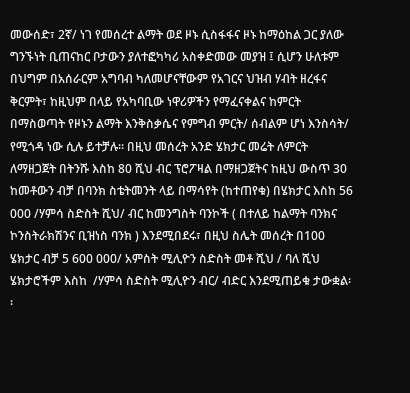መውሰድ፣ 2ኛ/ ነገ የመሰረተ ልማት ወደ ዞኑ ሲስፋፋና ዞኑ ከማዕከል ጋር ያለው ግንኙነት ቢጠናከር ቦታውን ያለተፎካካሪ አስቀድመው መያዝ ፤ ሲሆን ሁለቱም በህግም በአሰራርም አግባብ ካለመሆናቸውም የአገርና ህዝብ ሃብት ዘረፋና ቅርምት፣ ከዚህም በላይ የአካባቢው ነዋሪዎችን የማፈናቀልና ከምርት በማስወጣት የዞኑን ልማት እንቅስቃሴና የምግብ ምርት/ ሰብልም ሆነ እንስሳት/ የሚጎዳ ነው ሲሉ ይተቻሉ፡፡ በዚህ መሰረት አንድ ሄክታር መሬት ለምርት ለማዘጋጀት በትንሹ እስከ 80 ሺህ ብር ፕሮፖዛል በማዘጋጀትና ከዚህ ውስጥ 30 ከመቶውን ብቻ በባንክ ስቴትመንት ላይ በማሳየት (ከተጠየቁ) በሄክታር እስከ 56 000 /ሃምሳ ስድስት ሺህ/ ብር ከመንግስት ባንኮች ( በተለይ ከልማት ባንክና ኮንስትራክሽንና ቢዝነስ ባንክ ) እንደሚበደሩ፣ በዚህ ስሌት መሰረት በ100 ሄክታር ብቻ 5 600 000/ አምስት ሚሊዮን ስድስት መቶ ሺህ / ባለ ሺህ ሄክታሮችም እስከ  /ሃምሳ ስድስት ሚሊዮን ብር/ ብድር እንደሚጠይቁ ታውቋል፡፡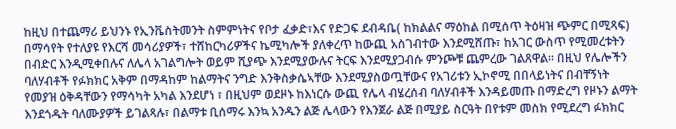ከዚህ በተጨማሪ ይህንኑ የኢንቬስትመንት ስምምነትና የቦታ ፈቃድ፣እና የድጋፍ ደብዳቤ( ከክልልና ማዕከል በሚሰጥ ትዕዛዝ ጭምር በሚጻፍ) በማሳየት የተለያዩ የእርሻ መሳሪያዎች፣ ተሸከርካሪዎችና ኬሚካሎች ያለቀረጥ ከውጪ አስገብተው እንደሚሸጡ፣ ከአገር ውስጥ የሚመረቱትን በብድር እንዲሚቀበሉና ለሌላ አገልግሎት ወይም ሺያጭ እንደሚያውሉና ትርፍ እንደሚያጋብሱ ምንጮቹ ጨምረው ገልጸዋል፡፡ በዚህ የሌሎችን ባለሃብቶች የፉክክር አቅም በማዳከም ከልማትና ንግድ እንቅስቃሴኣቸው እንደሚያስወጧቸውና የአገሪቱን ኢኮኖሚ በበላይነትና በብቸኝነት የመያዝ ዕቅዳቸውን የማሳካት አካል እንደሆነ ፣ በዚህም ወደዞኑ ከእነርሱ ውጪ የሌላ ብሄረሰብ ባለሃብቶች እንዳይመጡ በማድረግ የዞኑን ልማት እንደጎዱት ባለሙያዎች ይገልጻሉ፣ በልማቱ ቢሰማሩ እንኳ አንዱን ልጅ ሌላውን የእንጀራ ልጅ በሚያይ ስርዓት በየቱም መስክ የሚደረግ ፉክክር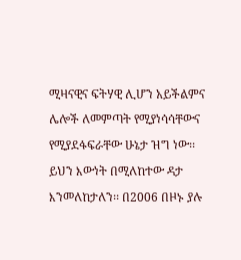ሚዛናዊና ፍትሃዊ ሊሆን አይችልምና ሌሎች ለመምጣት የሚያነሳሳቸውና የሚያደፋፍራቸው ሁኔታ ዝግ ነው፡፡
ይህን እውነት በሚለከተው ዳታ እንመለከታለን፡፡ በ2006 በዞኑ ያሉ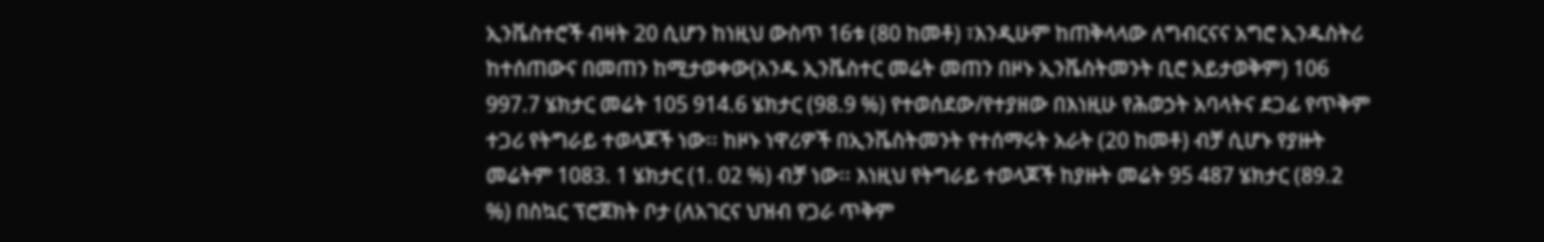ኢንቬስተሮች ብዛት 20 ሲሆን ከነዚህ ውስጥ 16ቱ (80 ከመቶ) ፣እንዲሁም ከጠቅላላው ለግብርናና አግሮ ኢንዱስትሪ ከተሰጠውና በመጠን ከሚታወቀው(አንዱ ኢንቬስተር መሬት መጠን በዞኑ ኢንቬስትመንት ቢሮ አይታወቅም) 106 997.7 ሄክታር መሬት 105 914.6 ሄክታር (98.9 %) የተወሰደው/የተያዘው በእነዚሁ የሕወኃት አባላትና ደጋፊ የጥቅም ተጋሪ የትግራይ ተወላጆች ነው፡፡ ከዞኑ ነዋሪዎች በኢንቬስትመንት የተሰማሩት አራት (20 ከመቶ) ብቻ ሲሆኑ የያዙት መሬትም 1083. 1 ሄክታር (1. 02 %) ብቻ ነው፡፡ እነዚህ የትግራይ ተወላጆች ከያዙት መሬት 95 487 ሄክታር (89.2 %) በስኳር ፕሮጀክት ቦታ (ለአገርና ህዝብ የጋራ ጥቅም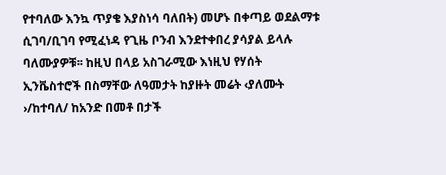የተባለው እንኳ ጥያቄ እያስነሳ ባለበት) መሆኑ በቀጣይ ወደልማቱ ሲገባ/ቢገባ የሚፈነዳ የጊዜ ቦንብ እንደተቀበረ ያሳያል ይላሉ ባለሙያዎቹ፡፡ ከዚህ በላይ አስገራሚው እነዚህ የሃሰት ኢንቬስተሮች በስማቸው ለዓመታት ከያዙት መሬት ‹ያለሙት ›/ከተባለ/ ከአንድ በመቶ በታች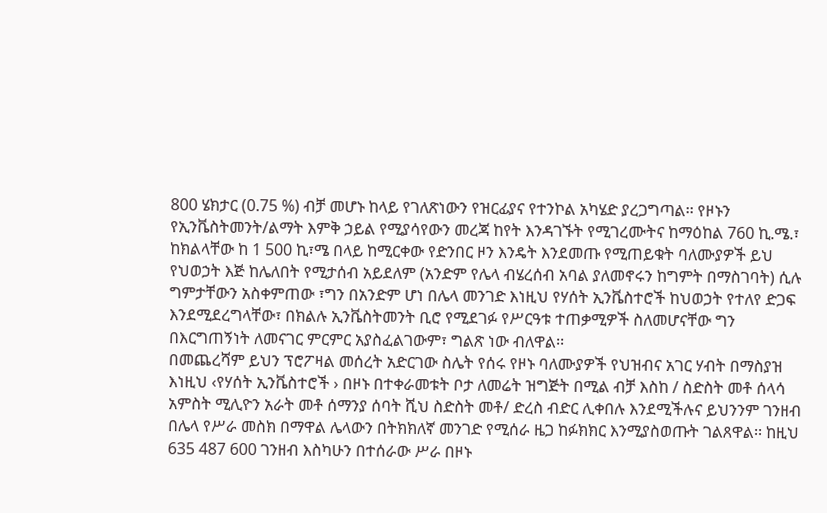800 ሄክታር (0.75 %) ብቻ መሆኑ ከላይ የገለጽነውን የዝርፊያና የተንኮል አካሄድ ያረጋግጣል፡፡ የዞኑን የኢንቬስትመንት/ልማት እምቅ ኃይል የሚያሳየውን መረጃ ከየት እንዳገኙት የሚገረሙትና ከማዕከል 760 ኪ.ሜ.፣ ከክልላቸው ከ 1 500 ኪ፣ሜ በላይ ከሚርቀው የድንበር ዞን እንዴት እንደመጡ የሚጠይቁት ባለሙያዎች ይህ የህወኃት እጅ ከሌለበት የሚታሰብ አይደለም (አንድም የሌላ ብሄረሰብ አባል ያለመኖሩን ከግምት በማስገባት) ሲሉ ግምታቸውን አስቀምጠው ፣ግን በአንድም ሆነ በሌላ መንገድ እነዚህ የሃሰት ኢንቬስተሮች ከህወኃት የተለየ ድጋፍ እንደሚደረግላቸው፣ በክልሉ ኢንቬስትመንት ቢሮ የሚደገፉ የሥርዓቱ ተጠቃሚዎች ስለመሆናቸው ግን በእርግጠኝነት ለመናገር ምርምር አያስፈልገውም፣ ግልጽ ነው ብለዋል፡፡
በመጨረሻም ይህን ፕሮፖዛል መሰረት አድርገው ስሌት የሰሩ የዞኑ ባለሙያዎች የህዝብና አገር ሃብት በማስያዝ እነዚህ ‹የሃሰት ኢንቬስተሮች › በዞኑ በተቀራመቱት ቦታ ለመሬት ዝግጅት በሚል ብቻ እስከ / ስድስት መቶ ሰላሳ አምስት ሚሊዮን አራት መቶ ሰማንያ ሰባት ሺህ ስድስት መቶ/ ድረስ ብድር ሊቀበሉ እንደሚችሉና ይህንንም ገንዘብ በሌላ የሥራ መስክ በማዋል ሌላውን በትክክለኛ መንገድ የሚሰራ ዜጋ ከፉክክር እንሚያስወጡት ገልጸዋል፡፡ ከዚህ 635 487 600 ገንዘብ እስካሁን በተሰራው ሥራ በዞኑ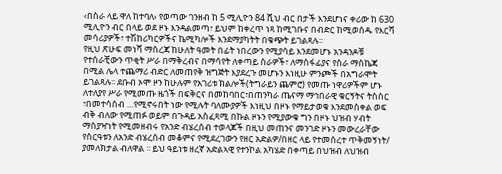‹በስራ ላይ ዋለ ከተባለ› የወጣው ገንዘብ ከ 5 ሚሊዮን 84 ሺህ ብር በታች እንደሆነና ቀሪው ከ 630 ሚሊዮን ብር በላይ ወደ ዞኑ እንዳልመጣ፣ ይህም ከቀረጥ ነጻ ከሚገቡና በብድር ከሚወሰዱ የእርሻ መሳሪያዎች፣ ተሽከሪካርዎችና ኬሚካሎች እንደማያካትት በቁጭት ይገልጻሉ፡፡
የዚህ ጽሁፍ መነሻ ማስረጃ ከሁለት ዓመት በፊት ነበረውን የሚያሳይ እንደመሆኑ አንዳንዶቹ የተሰራቺውን ጥቂት ሥራ በማቅረብና በማሳየት ለቀጣይ ስራዎች፣ ለማስፋፊያና የስራ ማስኬጃ በሚል ሌላ ተጨማሪ ብድር ለመጠየቅ ዝግጅት እያደረጉ መሆኑን እነዚሁ ምንጮች በአግራሞት ይገልጻሉ፡፡ ደቡብ ኦሞ ዞን ከሁሉም የአገሪቱ ክልሎች(ትግራይን ጨምሮ) የመጡ ነዋሪዎችም ሆኑ ለተለያየ ሥራ የሚመጡ ዜጎች በፍቅርና በመከባበር፣በጠንካራ ጤናማ ማኅበራዊ ቁርኝትና ትስስር ፣በመተሳሰብ …የሚኖሩበት ነው የሚሉት ባለሙያዎች እነዚህ በዞኑ የማይታወቁ እንደመስቀል ወፍ ብቅ ብለው የሚጠፉ ወይም በጉዳይ አስፈጻሚ በኩል ዞኑን የሚያውቁ ግን በዞኑ ህዝብ ሃብት ማስያዣነት የሚመዘብሩ የአንድ ብሄረሰብ ተወላጆች በዚህ መጠንና መንገድ ዞኑን መውረራቸው የስርዓቱን ለአንድ ብሄረሰብ መቆምና የሚደረገውን የዘር አድልዎ/በዘር ላይ የተመሰረተ ጥቅመኝነት/ ያመለክታል ብለዋል ፡፡ ይህ ዓይነቱ ዘረኛ አድልኣዊ የተንኮል አካሄድ በቀጣይ በህዝብ ለህዝብ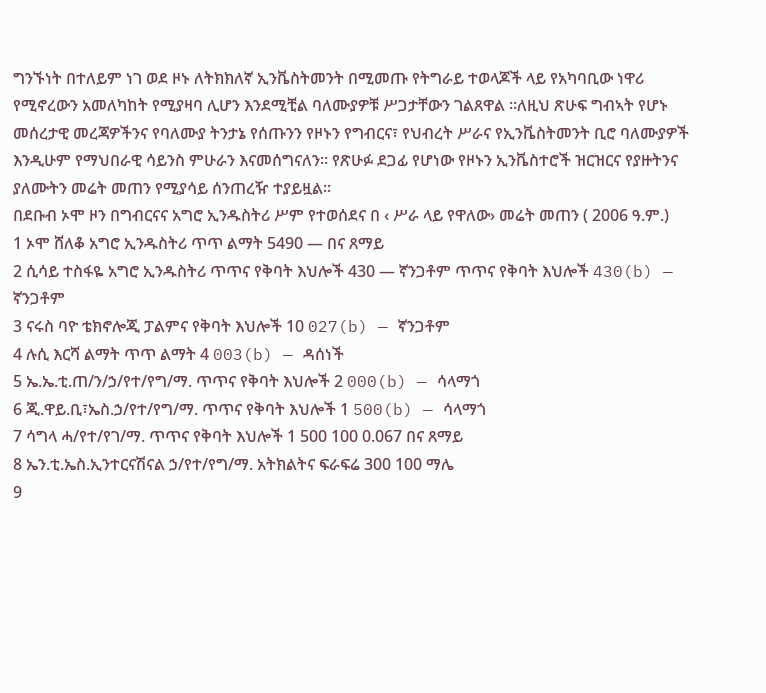ግንኙነት በተለይም ነገ ወደ ዞኑ ለትክክለኛ ኢንቬስትመንት በሚመጡ የትግራይ ተወላጆች ላይ የአካባቢው ነዋሪ የሚኖረውን አመለካከት የሚያዛባ ሊሆን እንደሚቺል ባለሙያዎቹ ሥጋታቸውን ገልጸዋል ፡፡ለዚህ ጽሁፍ ግብኣት የሆኑ መሰረታዊ መረጃዎችንና የባለሙያ ትንታኔ የሰጡንን የዞኑን የግብርና፣ የህብረት ሥራና የኢንቬስትመንት ቢሮ ባለሙያዎች እንዲሁም የማህበራዊ ሳይንስ ምሁራን እናመሰግናለን፡፡ የጽሁፉ ደጋፊ የሆነው የዞኑን ኢንቬስተሮች ዝርዝርና የያዙትንና ያለሙትን መሬት መጠን የሚያሳይ ሰንጠረዥ ተያይዟል፡፡
በደቡብ ኦሞ ዞን በግብርናና አግሮ ኢንዱስትሪ ሥም የተወሰደና በ ‹ ሥራ ላይ የዋለው› መሬት መጠን ( 2006 ዓ.ም.)
1 ኦሞ ሸለቆ አግሮ ኢንዱስትሪ ጥጥ ልማት 5490 — በና ጸማይ
2 ሲሳይ ተስፋዬ አግሮ ኢንዱስትሪ ጥጥና የቅባት እህሎች 430 — ኛንጋቶም ጥጥና የቅባት እህሎች 430(b) — ኛንጋቶም
3 ናሩስ ባዮ ቴክኖሎጂ ፓልምና የቅባት እህሎች 10 027(b) — ኛንጋቶም
4 ሉሲ እርሻ ልማት ጥጥ ልማት 4 003(b) — ዳሰነች
5 ኤ.ኤ.ቲ.ጠ/ን/ኃ/የተ/የግ/ማ. ጥጥና የቅባት እህሎች 2 000(b) — ሳላማጎ
6 ጂ.ዋይ.ቢ፣ኤስ.ኃ/የተ/የግ/ማ. ጥጥና የቅባት እህሎች 1 500(b) — ሳላማጎ
7 ሳግላ ሓ/የተ/የገ/ማ. ጥጥና የቅባት እህሎች 1 500 100 0.067 በና ጸማይ
8 ኤን.ቲ.ኤስ.ኢንተርናሽናል ኃ/የተ/የግ/ማ. አትክልትና ፍራፍሬ 300 100 ማሌ
9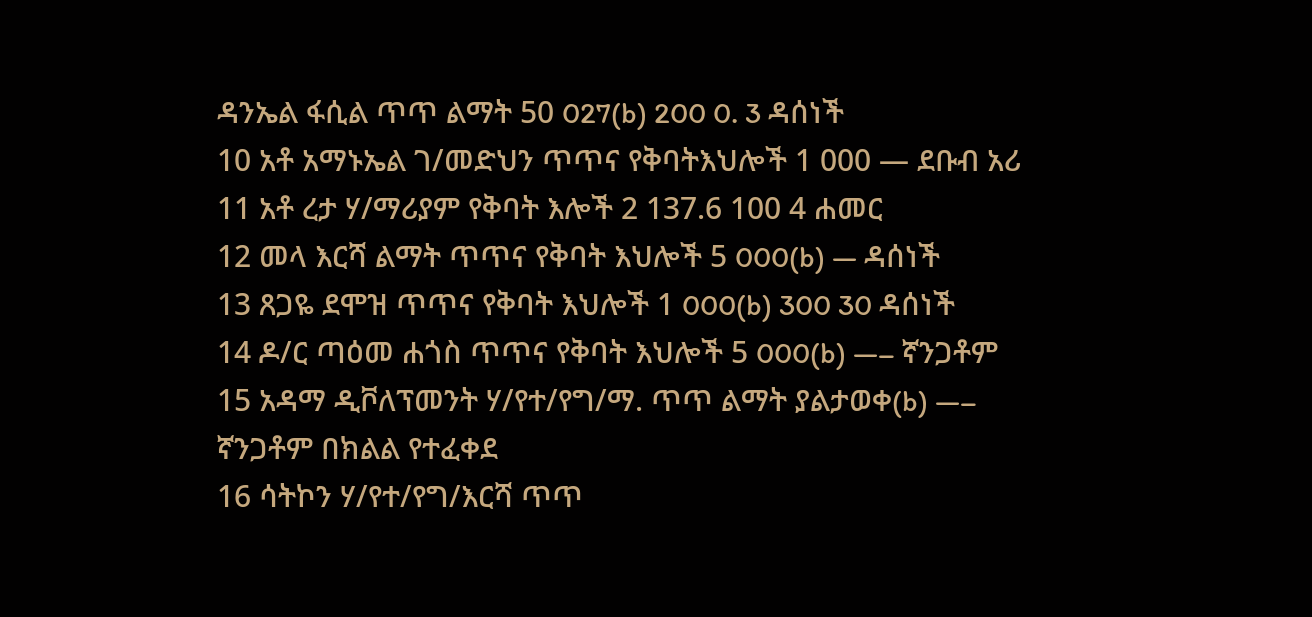ዳንኤል ፋሲል ጥጥ ልማት 50 027(b) 200 0. 3 ዳሰነች
10 አቶ አማኑኤል ገ/መድህን ጥጥና የቅባትእህሎች 1 000 — ደቡብ አሪ
11 አቶ ረታ ሃ/ማሪያም የቅባት እሎች 2 137.6 100 4 ሐመር
12 መላ እርሻ ልማት ጥጥና የቅባት እህሎች 5 000(b) — ዳሰነች
13 ጸጋዬ ደሞዝ ጥጥና የቅባት እህሎች 1 000(b) 300 30 ዳሰነች
14 ዶ/ር ጣዕመ ሐጎስ ጥጥና የቅባት እህሎች 5 000(b) —– ኛንጋቶም
15 አዳማ ዲቮለፕመንት ሃ/የተ/የግ/ማ. ጥጥ ልማት ያልታወቀ(b) —– ኛንጋቶም በክልል የተፈቀደ
16 ሳትኮን ሃ/የተ/የግ/እርሻ ጥጥ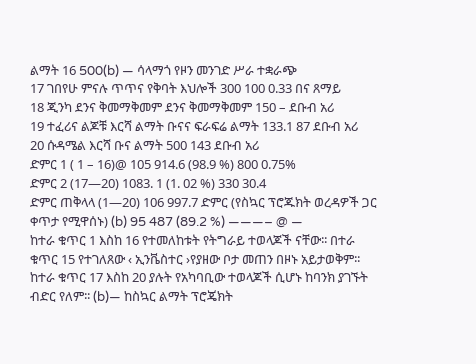ልማት 16 500(b) — ሳላማጎ የዞን መንገድ ሥራ ተቋራጭ
17 ገበየሁ ምናሉ ጥጥና የቅባት እህሎች 300 100 0.33 በና ጸማይ
18 ጂንካ ደንና ቅመማቅመም ደንና ቅመማቅመም 150 – ደቡብ አሪ
19 ተፈሪና ልጆቹ እርሻ ልማት ቡናና ፍራፍሬ ልማት 133.1 87 ደቡብ አሪ
20 ሱዳሜል እርሻ ቡና ልማት 500 143 ደቡብ አሪ
ድምር 1 ( 1 – 16)@ 105 914.6 (98.9 %) 800 0.75%
ድምር 2 (17—20) 1083. 1 (1. 02 %) 330 30.4
ድምር ጠቅላላ (1—20) 106 997.7 ድምር (የስኳር ፕሮጁክት ወረዳዎች ጋር ቀጥታ የሚዋሰኑ) (b) 95 487 (89.2 %) ———– @ —
ከተራ ቁጥር 1 እስከ 16 የተመለከቱት የትግራይ ተወላጆች ናቸው፡፡ በተራ ቁጥር 15 የተገለጸው ‹ ኢንቬስተር ›የያዘው ቦታ መጠን በዞኑ አይታወቅም፡፡ ከተራ ቁጥር 17 እስከ 20 ያሉት የአካባቢው ተወላጆች ሲሆኑ ከባንክ ያገኙት ብድር የለም፡፡ (b)— ከስኳር ልማት ፕሮጄክት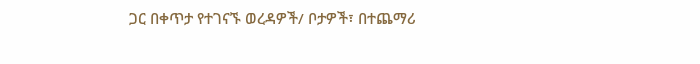ጋር በቀጥታ የተገናኙ ወረዳዎች/ ቦታዎች፣ በተጨማሪ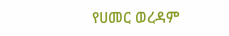የሀመር ወረዳም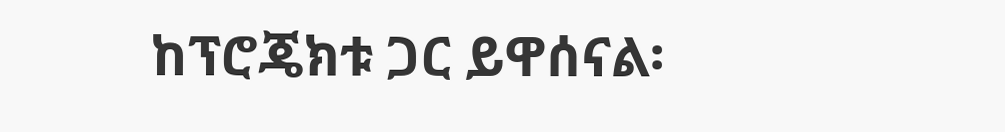ከፕሮጄክቱ ጋር ይዋሰናል፡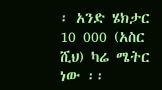፡ አንድ ሄክታር 10 000 (አስር ሺህ) ካሬ ሜትር ነው ፡፡